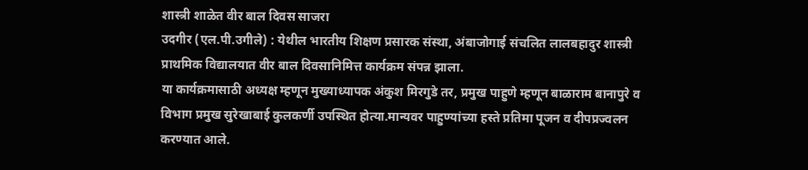शास्त्री शाळेत वीर बाल दिवस साजरा
उदगीर (एल.पी.उगीले) : येथील भारतीय शिक्षण प्रसारक संस्था, अंबाजोगाई संचलित लालबहादुर शास्त्री प्राथमिक विद्यालयात वीर बाल दिवसानिमित्त कार्यक्रम संपन्न झाला.
या कार्यक्रमासाठी अध्यक्ष म्हणून मुख्याध्यापक अंकुश मिरगुडे तर, प्रमुख पाहुणे म्हणून बाळाराम बानापुरे व विभाग प्रमुख सुरेखाबाई कुलकर्णी उपस्थित होत्या.मान्यवर पाहुण्यांच्या हस्ते प्रतिमा पूजन व दीपप्रज्वलन करण्यात आले.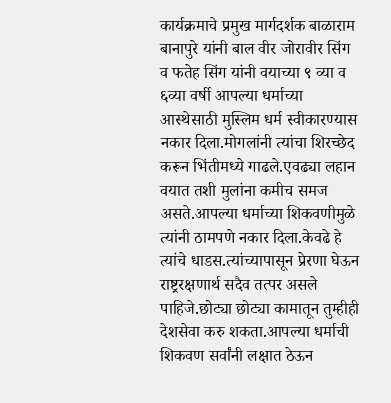कार्यक्रमाचे प्रमुख मार्गदर्शक बाळाराम बानापुरे यांनी बाल वीर जोरावीर सिंग व फतेह सिंग यांनी वयाच्या ९ व्या व ६व्या वर्षी आपल्या धर्माच्या आस्थेसाठी मुस्लिम धर्म स्वीकारण्यास नकार दिला.मोगलांनी त्यांचा शिरच्छेद करून भिंतीमध्ये गाढले.एवढ्या लहान वयात तशी मुलांना कमीच समज असते.आपल्या धर्माच्या शिकवणीमुळे त्यांनी ठामपणे नकार दिला.केवढे हे त्यांचे धाडस.त्यांच्यापासून प्रेरणा घेऊन राष्ट्ररक्षणार्थ सदैव तत्पर असले पाहिजे.छोट्या छोट्या कामातून तुम्हीही देशसेवा करु शकता.आपल्या धर्माची शिकवण सर्वांनी लक्षात ठेऊन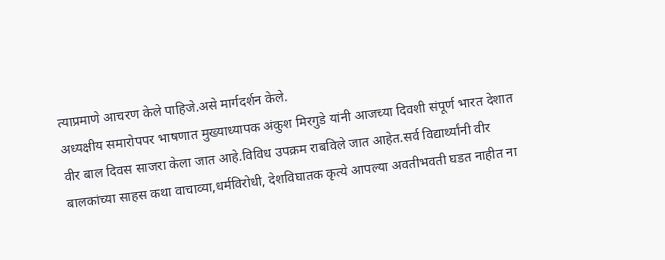त्याप्रमाणे आचरण केले पाहिजे.असे मार्गदर्शन केले.
अध्यक्षीय समारोपपर भाषणात मुख्याध्यापक अंकुश मिरगुडे यांनी आजच्या दिवशी संपूर्ण भारत देशात वीर बाल दिवस साजरा केला जात आहे.विविध उपक्रम राबविले जात आहेत.सर्व विद्यार्थ्यांनी वीर बालकांच्या साहस कथा वाचाव्या,धर्मविरोधी, देशविघातक कृत्ये आपल्या अवतीभवती घडत नाहीत ना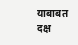याबाबत दक्ष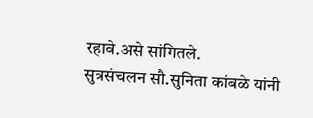रहावे.असे सांगितले.
सुत्रसंचलन सौ.सुनिता कांबळे यांनी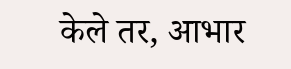केले तर, आभार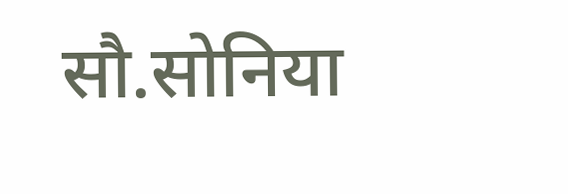सौ.सोनिया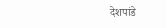देशपांडे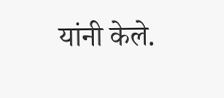यांनी केले.